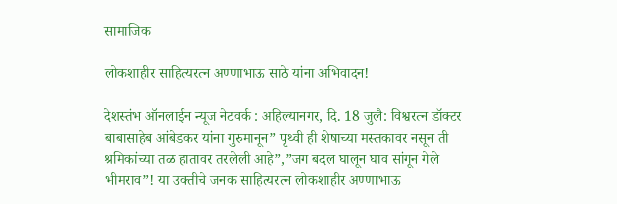सामाजिक

लोकशाहीर साहित्यरत्न अण्णाभाऊ साठे यांना अभिवादन!

देशस्तंभ ऑनलाईन न्यूज नेटवर्क : अहिल्यानगर, दि. 18 जुलै: विश्वरत्न डॉक्टर बाबासाहेब आंबेडकर यांना गुरुमानून” पृथ्वी ही शेषाच्या मस्तकावर नसून ती श्रमिकांच्या तळ हातावर तरलेली आहे”,”जग बदल घालून घाव सांगून गेले भीमराव”! या उक्तीचे जनक साहित्यरत्न लोकशाहीर अण्णाभाऊ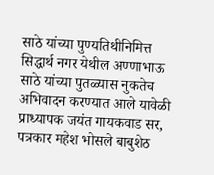साठे यांच्या पुण्यतिथीनिमित्त सिद्धार्थ नगर येथील अण्णाभाऊ साठे यांच्या पुतळ्यास नुकतेच अभिवादन करण्यात आले यावेळी प्राध्यापक जयंत गायकवाड सर, पत्रकार महेश भोसले बाबुशेठ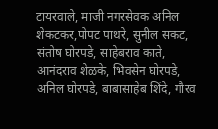टायरवाले, माजी नगरसेवक अनिल शेकटकर,पोपट पाथरे, सुनील सकट, संतोष घोरपडे, साहेबराव काते, आनंदराव शेळके, भिवसेन घोरपडे, अनिल घोरपडे, बाबासाहेब शिंदे, गौरव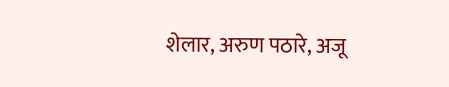शेलार, अरुण पठारे, अजू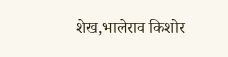शेख,भालेराव किशोर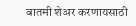बातमी शेअर करणायसाठी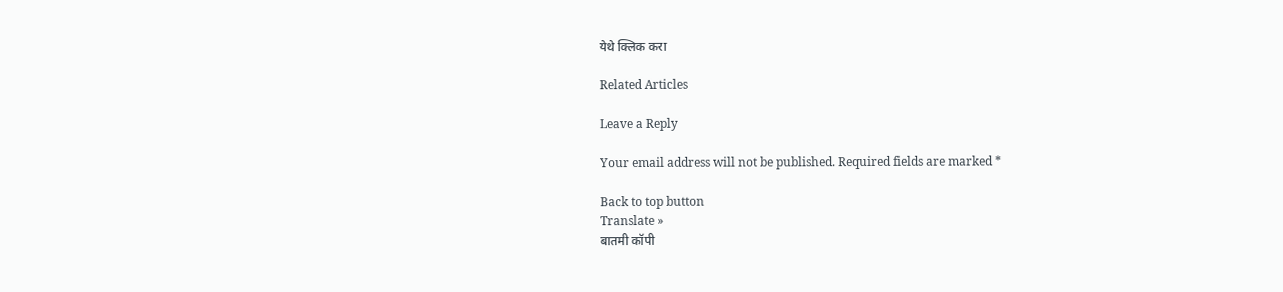येथे क्लिक करा

Related Articles

Leave a Reply

Your email address will not be published. Required fields are marked *

Back to top button
Translate »
बातमी कॉपी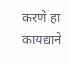करणे हा कायद्याने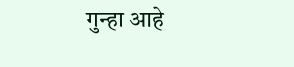गुन्हा आहे